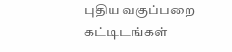புதிய வகுப்பறை கட்டிடங்கள்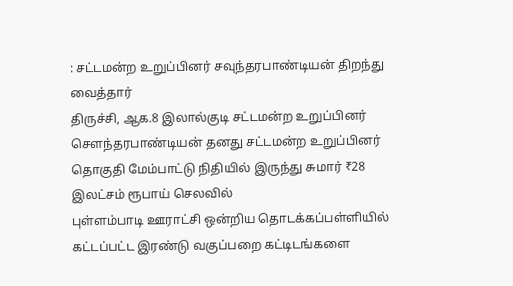: சட்டமன்ற உறுப்பினர் சவுந்தரபாண்டியன் திறந்து வைத்தார்
திருச்சி, ஆக.8 இலால்குடி சட்டமன்ற உறுப்பினர் சௌந்தரபாண்டியன் தனது சட்டமன்ற உறுப்பினர் தொகுதி மேம்பாட்டு நிதியில் இருந்து சுமார் ₹28 இலட்சம் ரூபாய் செலவில்
புள்ளம்பாடி ஊராட்சி ஒன்றிய தொடக்கப்பள்ளியில் கட்டப்பட்ட இரண்டு வகுப்பறை கட்டிடங்களை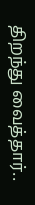திறந்து வைத்தார்..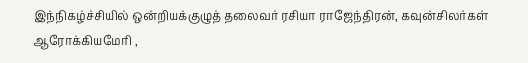இந்நிகழ்ச்சியில் ஒன்றியக்குழுத் தலைவர் ரசியா ராஜேந்திரன், கவுன்சிலர்கள் ஆரோக்கியமேரி ,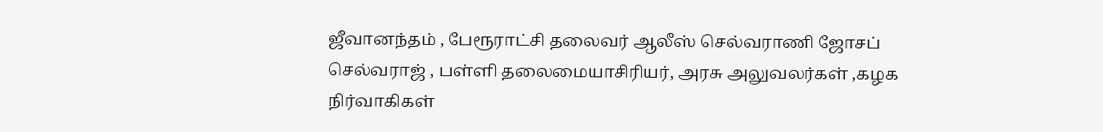ஜீவானந்தம் , பேரூராட்சி தலைவர் ஆலீஸ் செல்வராணி ஜோசப் செல்வராஜ் , பள்ளி தலைமையாசிரியர், அரசு அலுவலர்கள் ,கழக நிர்வாகிகள்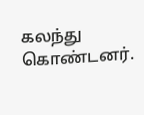கலந்து கொண்டனர்.